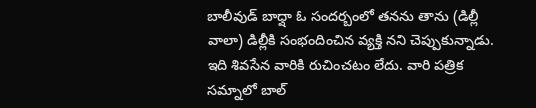బాలీవుడ్ బాధ్షా ఓ సందర్బంలో తనను తాను (డిల్లీ వాలా) డిల్లీకి సంభందించిన వ్యక్తి నని చెప్పుకున్నాడు. ఇది శివసేన వారికి రుచించటం లేదు. వారి పత్రిక సమ్నాలో బాల్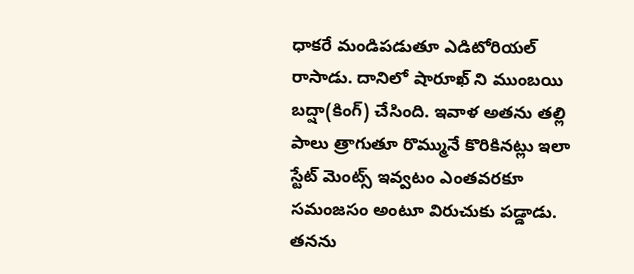ధాకరే మండిపడుతూ ఎడిటోరియల్ రాసాడు. దానిలో షారూఖ్ ని ముంబయి బద్షా(కింగ్) చేసింది. ఇవాళ అతను తల్లి పాలు త్రాగుతూ రొమ్మునే కొరికినట్లు ఇలా స్టేట్ మెంట్స్ ఇవ్వటం ఎంతవరకూ సమంజసం అంటూ విరుచుకు పడ్డాడు. తనను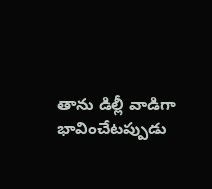తాను డిల్లీ వాడిగా భావించేటప్పుడు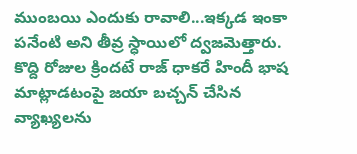ముంబయి ఎందుకు రావాలి...ఇక్కడ ఇంకా పనేంటి అని తీవ్ర స్ధాయిలో ద్వజమెత్తారు. కొద్ది రోజుల క్రిందటే రాజ్ ధాకరే హిందీ భాష మాట్లాడటంపై జయా బచ్చన్ చేసిన వ్యాఖ్యలను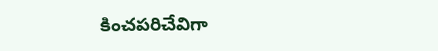కించపరిచేవిగా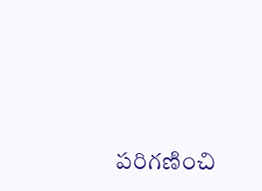పరిగణించి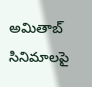అమితాబ్ సినిమాలపై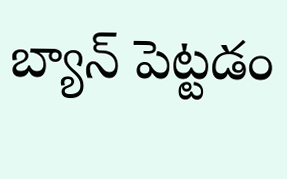బ్యాన్ పెట్టడం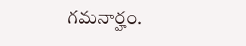గమనార్హం.